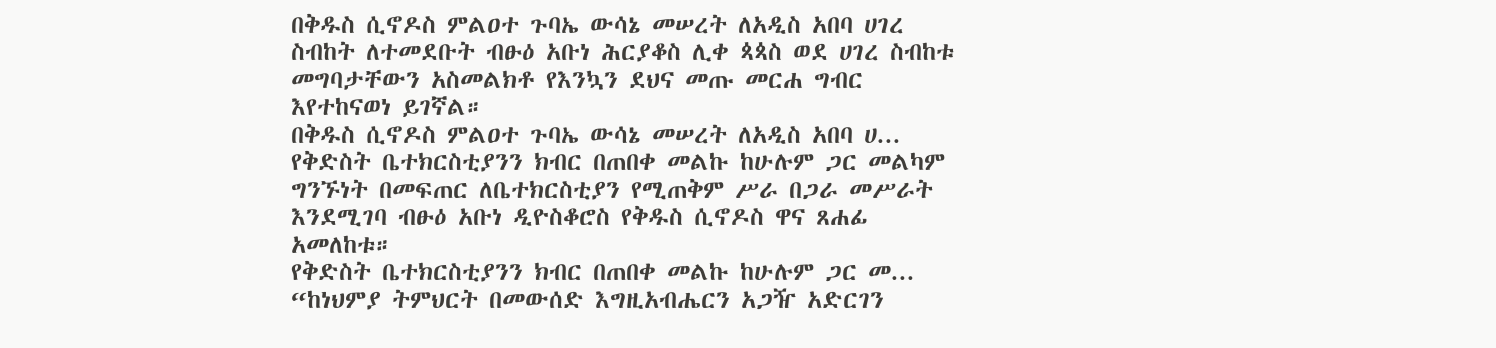በቅዱስ ሲኖዶስ ምልዐተ ጉባኤ ውሳኔ መሠረት ለአዲስ አበባ ሀገረ ስብከት ለተመደቡት ብፁዕ አቡነ ሕርያቆስ ሊቀ ጳጳስ ወደ ሀገረ ስብከቱ መግባታቸውን አስመልክቶ የእንኳን ደህና መጡ መርሐ ግብር እየተከናወነ ይገኛል።
በቅዱስ ሲኖዶስ ምልዐተ ጉባኤ ውሳኔ መሠረት ለአዲስ አበባ ሀ...
የቅድስት ቤተክርስቲያንን ክብር በጠበቀ መልኩ ከሁሉም ጋር መልካም ግንኙነት በመፍጠር ለቤተክርስቲያን የሚጠቅም ሥራ በጋራ መሥራት እንደሚገባ ብፁዕ አቡነ ዲዮስቆሮስ የቅዱስ ሲኖዶስ ዋና ጸሐፊ አመለከቱ።
የቅድስት ቤተክርስቲያንን ክብር በጠበቀ መልኩ ከሁሉም ጋር መ...
“ከነህምያ ትምህርት በመውሰድ እግዚአብሔርን አጋዥ አድርገን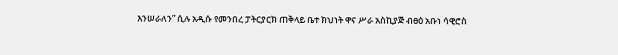እንሠራለን” ሲሉ አዲሱ የመንበረ ፓትርያርክ ጠቅላይ ቤተ ክህነት ዋና ሥራ አስኪያጅ ብፀዕ አቡነ ሳዊሮስ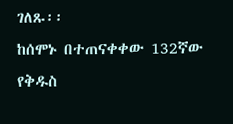ገለጹ፡፡
ከሰሞኑ በተጠናቀቀው 132ኛው የቅዱስ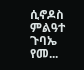ሲኖዶስ ምልዓተ ጉባኤ የመ...